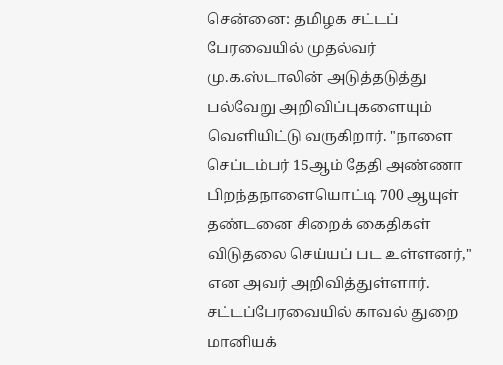சென்னை: தமிழக சட்டப் பேரவையில் முதல்வர் மு.க.ஸ்டாலின் அடுத்தடுத்து பல்வேறு அறிவிப்புகளையும் வெளியிட்டு வருகிறார். "நாளை செப்டம்பர் 15ஆம் தேதி அண்ணா பிறந்தநாளையொட்டி 700 ஆயுள் தண்டனை சிறைக் கைதிகள் விடுதலை செய்யப் பட உள்ளனர்," என அவர் அறிவித்துள்ளார்.
சட்டப்பேரவையில் காவல் துறை மானியக்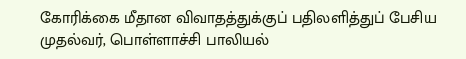கோரிக்கை மீதான விவாதத்துக்குப் பதிலளித்துப் பேசிய முதல்வர், பொள்ளாச்சி பாலியல்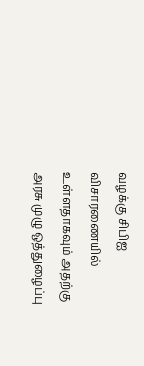வழக்கு சிபிஐ விசாரணையில் உள்ளதாகவும் அதற்கு அரசு முழு ஒத்துழைப்பு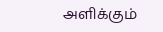அளிக்கும்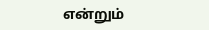என்றும்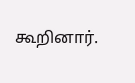கூறினார்.